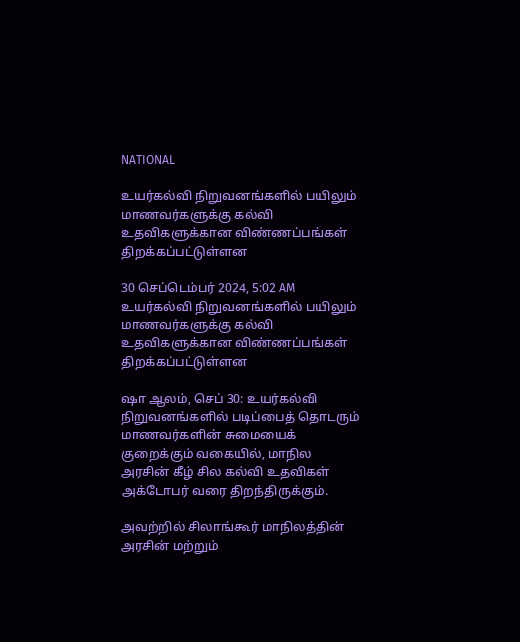NATIONAL

உயர்கல்வி நிறுவனங்களில் பயிலும் மாணவர்களுக்கு கல்வி உதவிகளுக்கான விண்ணப்பங்கள் திறக்கப்பட்டுள்ளன

30 செப்டெம்பர் 2024, 5:02 AM
உயர்கல்வி நிறுவனங்களில் பயிலும் மாணவர்களுக்கு கல்வி உதவிகளுக்கான விண்ணப்பங்கள் திறக்கப்பட்டுள்ளன

ஷா ஆலம், செப் 30: உயர்கல்வி நிறுவனங்களில் படிப்பைத் தொடரும் மாணவர்களின் சுமையைக் குறைக்கும் வகையில், மாநில அரசின் கீழ் சில கல்வி உதவிகள் அக்டோபர் வரை திறந்திருக்கும்.

அவற்றில் சிலாங்கூர் மாநிலத்தின் அரசின் மற்றும்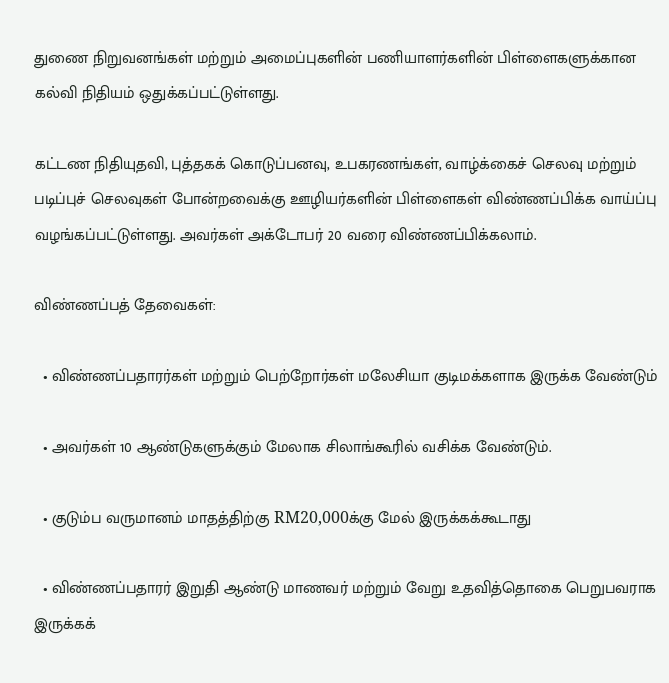துணை நிறுவனங்கள் மற்றும் அமைப்புகளின் பணியாளர்களின் பிள்ளைகளுக்கான கல்வி நிதியம் ஒதுக்கப்பட்டுள்ளது.

கட்டண நிதியுதவி, புத்தகக் கொடுப்பனவு, உபகரணங்கள், வாழ்க்கைச் செலவு மற்றும் படிப்புச் செலவுகள் போன்றவைக்கு ஊழியர்களின் பிள்ளைகள் விண்ணப்பிக்க வாய்ப்பு வழங்கப்பட்டுள்ளது. அவர்கள் அக்டோபர் 20 வரை விண்ணப்பிக்கலாம்.

விண்ணப்பத் தேவைகள்:

  • விண்ணப்பதாரர்கள் மற்றும் பெற்றோர்கள் மலேசியா குடிமக்களாக இருக்க வேண்டும்

  • அவர்கள் 10 ஆண்டுகளுக்கும் மேலாக சிலாங்கூரில் வசிக்க வேண்டும்.

  • குடும்ப வருமானம் மாதத்திற்கு RM20,000க்கு மேல் இருக்கக்கூடாது

  • விண்ணப்பதாரர் இறுதி ஆண்டு மாணவர் மற்றும் வேறு உதவித்தொகை பெறுபவராக இருக்கக்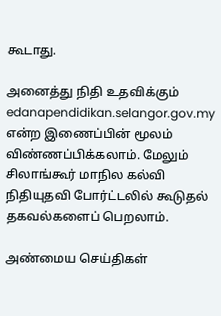கூடாது.

அனைத்து நிதி உதவிக்கும் edanapendidikan.selangor.gov.my என்ற இணைப்பின் மூலம் விண்ணப்பிக்கலாம். மேலும் சிலாங்கூர் மாநில கல்வி நிதியுதவி போர்ட்டலில் கூடுதல் தகவல்களைப் பெறலாம்.

அண்மைய செய்திகள்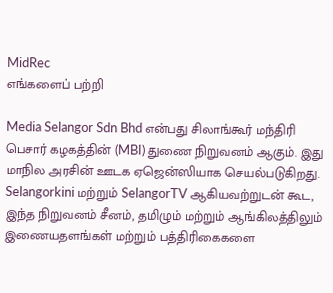MidRec
எங்களைப் பற்றி

Media Selangor Sdn Bhd என்பது சிலாங்கூர் மந்திரி பெசார் கழகத்தின் (MBI) துணை நிறுவனம் ஆகும். இது மாநில அரசின் ஊடக ஏஜென்ஸியாக செயல்படுகிறது. Selangorkini மற்றும் SelangorTV ஆகியவற்றுடன் கூட, இந்த நிறுவனம் சீனம், தமிழும் மற்றும் ஆங்கிலத்திலும் இணையதளங்கள் மற்றும் பத்திரிகைகளை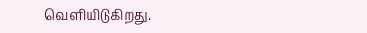வெளியிடுகிறது.